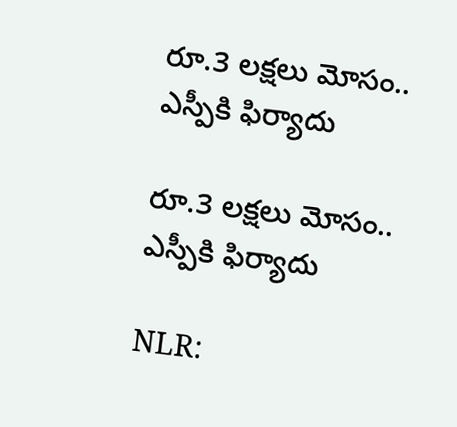రూ.3 లక్షలు మోసం.. ఎస్పీకి ఫిర్యాదు

రూ.3 లక్షలు మోసం.. ఎస్పీకి ఫిర్యాదు

NLR: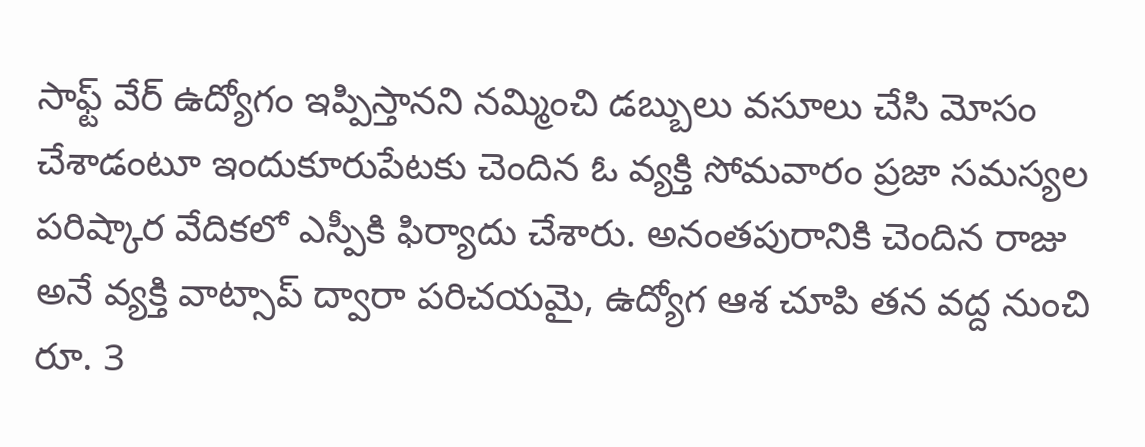సాఫ్ట్ వేర్ ఉద్యోగం ఇప్పిస్తానని నమ్మించి డబ్బులు వసూలు చేసి మోసం చేశాడంటూ ఇందుకూరుపేటకు చెందిన ఓ వ్యక్తి సోమవారం ప్రజా సమస్యల పరిష్కార వేదికలో ఎస్పీకి ఫిర్యాదు చేశారు. అనంతపురానికి చెందిన రాజు అనే వ్యక్తి వాట్సాప్ ద్వారా పరిచయమై, ఉద్యోగ ఆశ చూపి తన వద్ద నుంచి రూ. 3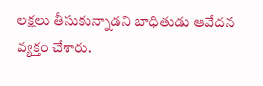లక్షలు తీసుకున్నాడని బాధితుడు ఆవేదన వ్యక్తం చేశారు.